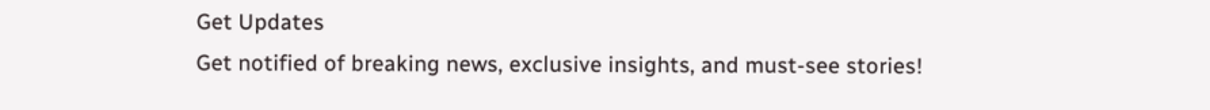Get Updates
Get notified of breaking news, exclusive insights, and must-see stories!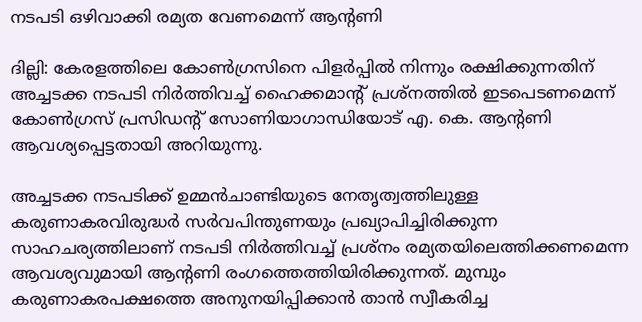നടപടി ഒഴിവാക്കി രമ്യത വേണമെന്ന് ആന്റണി

ദില്ലി: കേരളത്തിലെ കോണ്‍ഗ്രസിനെ പിളര്‍പ്പില്‍ നിന്നും രക്ഷിക്കുന്നതിന് അച്ചടക്ക നടപടി നിര്‍ത്തിവച്ച് ഹൈക്കമാന്റ് പ്രശ്നത്തില്‍ ഇടപെടണമെന്ന് കോണ്‍ഗ്രസ് പ്രസിഡന്റ് സോണിയാഗാന്ധിയോട് എ. കെ. ആന്റണി ആവശ്യപ്പെട്ടതായി അറിയുന്നു.

അച്ചടക്ക നടപടിക്ക് ഉമ്മന്‍ചാണ്ടിയുടെ നേതൃത്വത്തിലുള്ള കരുണാകരവിരുദ്ധര്‍ സര്‍വപിന്തുണയും പ്രഖ്യാപിച്ചിരിക്കുന്ന സാഹചര്യത്തിലാണ് നടപടി നിര്‍ത്തിവച്ച് പ്രശ്നം രമ്യതയിലെത്തിക്കണമെന്ന ആവശ്യവുമായി ആന്റണി രംഗത്തെത്തിയിരിക്കുന്നത്. മുമ്പും കരുണാകരപക്ഷത്തെ അനുനയിപ്പിക്കാന്‍ താന്‍ സ്വീകരിച്ച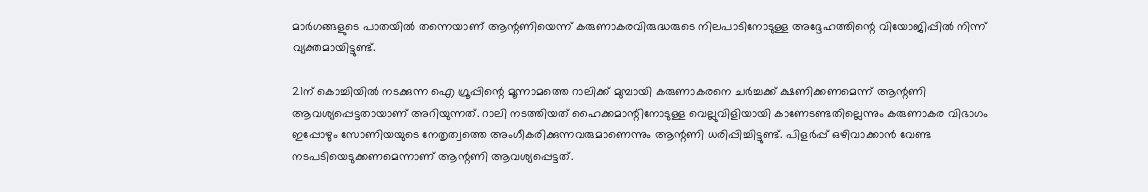മാര്‍ഗങ്ങളുടെ പാതയില്‍ തന്നെയാണ് ആന്റണിയെന്ന് കരുണാകരവിരുദ്ധരുടെ നിലപാടിനോടുള്ള അദ്ദേഹത്തിന്റെ വിയോജിപ്പില്‍ നിന്ന് വ്യക്തമായിട്ടുണ്ട്.

21ന് കൊച്ചിയില്‍ നടക്കുന്ന ഐ ഗ്രൂപ്പിന്റെ മൂന്നാമത്തെ റാലിക്ക് മുമ്പായി കരുണാകരനെ ചര്‍ച്ചക്ക് ക്ഷണിക്കണമെന്ന് ആന്റണി ആവശ്യപ്പെട്ടതായാണ് അറിയുന്നത്. റാലി നടത്തിയത് ഹൈക്കമാന്റിനോടുള്ള വെല്ലുവിളിയായി കാണേടണ്ടതില്ലെന്നും കരുണാകര വിഭാഗം ഇപ്പോഴും സോണിയയുടെ നേതൃത്വത്തെ അംഗീകരിക്കുന്നവരുമാണെന്നും ആന്റണി ധരിപ്പിച്ചിട്ടുണ്ട്. പിളര്‍പ്പ് ഒഴിവാക്കാന്‍ വേണ്ട നടപടിയെടുക്കണമെന്നാണ് ആന്റണി ആവശ്യപ്പെട്ടത്.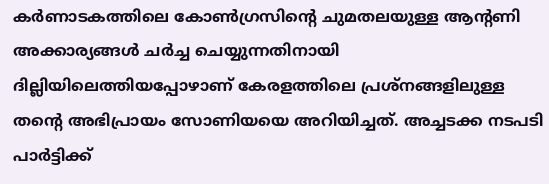കര്‍ണാടകത്തിലെ കോണ്‍ഗ്രസിന്റെ ചുമതലയുള്ള ആന്റണി അക്കാര്യങ്ങള്‍ ചര്‍ച്ച ചെയ്യുന്നതിനായി ദില്ലിയിലെത്തിയപ്പോഴാണ് കേരളത്തിലെ പ്രശ്നങ്ങളിലുള്ള തന്റെ അഭിപ്രായം സോണിയയെ അറിയിച്ചത്. അച്ചടക്ക നടപടി പാര്‍ട്ടിക്ക്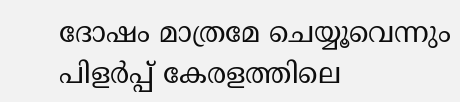ദോഷം മാത്രമേ ചെയ്യൂവെന്നും പിളര്‍പ്പ് കേരളത്തിലെ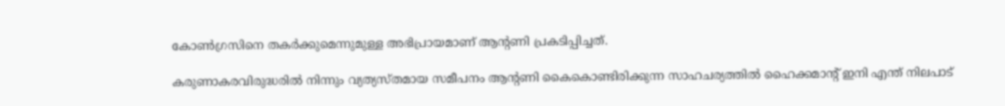കോണ്‍ഗ്രസിനെ തകര്‍ക്കുമെന്നുമുള്ള അഭിപ്രായമാണ് ആന്റണി പ്രകടിപ്പിച്ചത്.

കരുണാകരവിരുദ്ധരില്‍ നിന്നും വ്യത്യസ്തമായ സമീപനം ആന്റണി കൈകൊണ്ടിരിക്കുന്ന സാഹചര്യത്തില്‍ ഹൈക്കമാന്റ് ഇനി എന്ത് നിലപാട്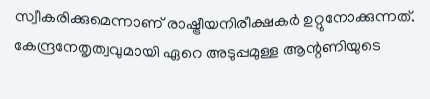സ്വീകരിക്കുമെന്നാണ് രാഷ്ട്രീയനിരീക്ഷകര്‍ ഉറ്റുനോക്കുന്നത്. കേന്ദ്രനേതൃത്വവുമായി ഏറെ അടുപ്പമുള്ള ആന്റണിയുടെ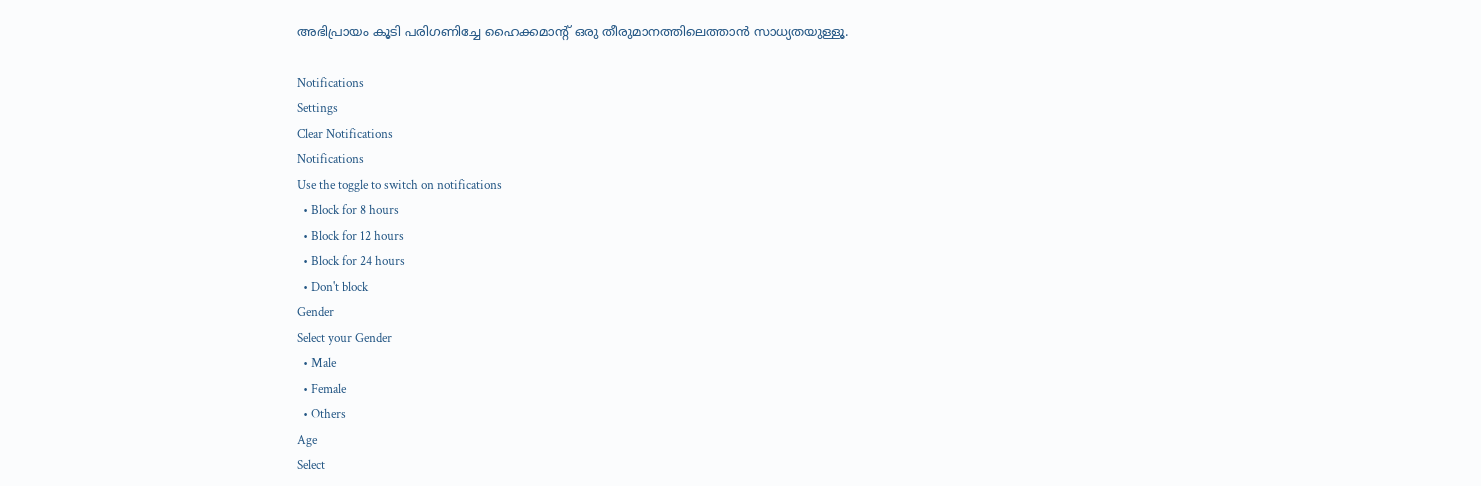അഭിപ്രായം കൂടി പരിഗണിച്ചേ ഹൈക്കമാന്റ് ഒരു തീരുമാനത്തിലെത്താന്‍ സാധ്യതയുള്ളൂ.

Notifications
Settings
Clear Notifications
Notifications
Use the toggle to switch on notifications
  • Block for 8 hours
  • Block for 12 hours
  • Block for 24 hours
  • Don't block
Gender
Select your Gender
  • Male
  • Female
  • Others
Age
Select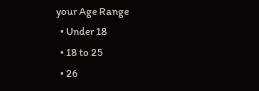your Age Range
  • Under 18
  • 18 to 25
  • 26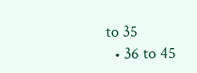to 35
  • 36 to 45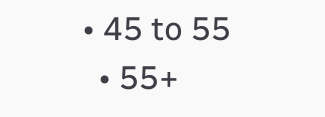• 45 to 55
  • 55+